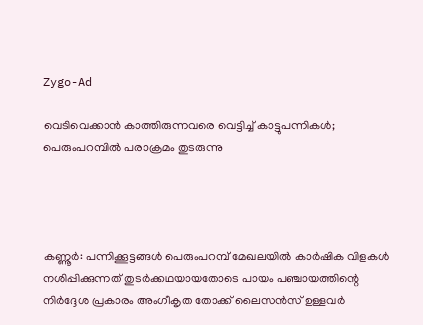Zygo-Ad

വെടിവെക്കാന്‍ കാത്തിരുന്നവരെ വെട്ടിച്ച്‌ കാട്ടുപന്നികള്‍; പെരുംപറമ്പിൽ പരാക്രമം തുടരുന്നു




കണ്ണൂര്‍: പന്നിക്കൂട്ടങ്ങള്‍ പെരുംപറമ്പ് മേഖലയില്‍ കാര്‍ഷിക വിളകള്‍ നശിപ്പിക്കുന്നത്‌ തുടര്‍ക്കഥയായതോടെ പായം പഞ്ചായത്തിന്റെ നിര്‍ദ്ദേശ പ്രകാരം അംഗീകൃത തോക്ക്‌ ലൈസന്‍സ്‌ ഉള്ളവര്‍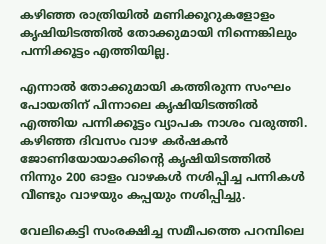കഴിഞ്ഞ രാത്രിയില്‍ മണിക്കൂറുകളോളം കൃഷിയിടത്തില്‍ തോക്കുമായി നിന്നെങ്കിലും പന്നിക്കൂട്ടം എത്തിയില്ല.

എന്നാല്‍ തോക്കുമായി കത്തിരുന്ന സംഘം പോയതിന്‌ പിന്നാലെ കൃഷിയിടത്തില്‍ എത്തിയ പന്നിക്കൂട്ടം വ്യാപക നാശം വരുത്തി. കഴിഞ്ഞ ദിവസം വാഴ കര്‍ഷകന്‍ ജോണിയോയാക്കിന്റെ കൃഷിയിടത്തില്‍ നിന്നും 200 ഓളം വാഴകള്‍ നശിപ്പിച്ച പന്നികള്‍ വീണ്ടും വാഴയും കപ്പയും നശിപ്പിച്ചു.

വേലികെട്ടി സംരക്ഷിച്ച സമീപത്തെ പറമ്പിലെ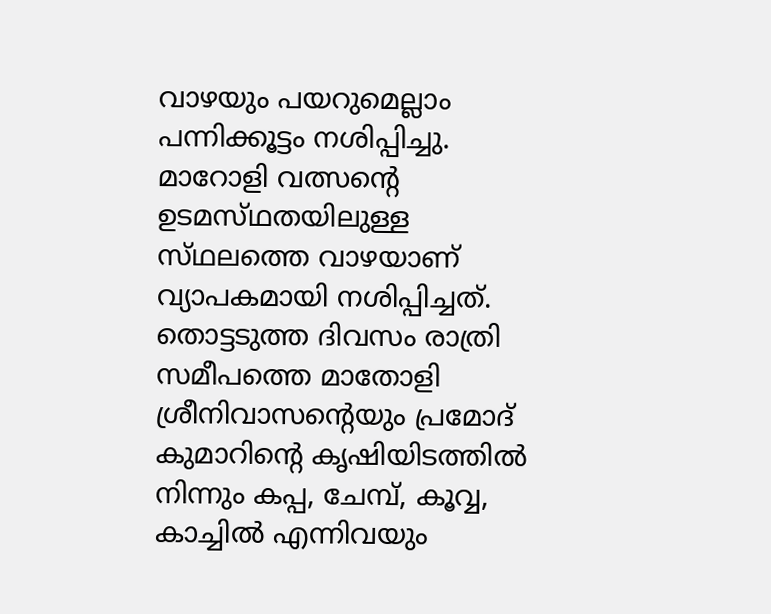വാഴയും പയറുമെല്ലാം പന്നിക്കൂട്ടം നശിപ്പിച്ചു. മാറോളി വത്സന്റെ ഉടമസ്‌ഥതയിലുള്ള സ്‌ഥലത്തെ വാഴയാണ്‌ വ്യാപകമായി നശിപ്പിച്ചത്‌. തൊട്ടടുത്ത ദിവസം രാത്രി സമീപത്തെ മാതോളി ശ്രീനിവാസന്റെയും പ്രമോദ്‌ കുമാറിന്റെ കൃഷിയിടത്തില്‍ നിന്നും കപ്പ, ചേമ്പ്, കൂവ്വ, കാച്ചില്‍ എന്നിവയും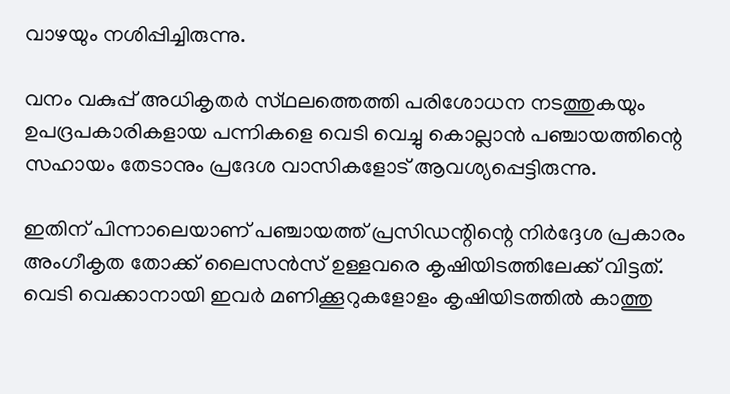വാഴയും നശിപ്പിച്ചിരുന്നു.

വനം വകുപ്പ്‌ അധികൃതര്‍ സ്‌ഥലത്തെത്തി പരിശോധന നടത്തുകയും ഉപദ്രപകാരികളായ പന്നികളെ വെടി വെച്ചു കൊല്ലാന്‍ പഞ്ചായത്തിന്റെ സഹായം തേടാനും പ്രദേശ വാസികളോട്‌ ആവശ്യപ്പെട്ടിരുന്നു.

ഇതിന്‌ പിന്നാലെയാണ്‌ പഞ്ചായത്ത്‌ പ്രസിഡന്റിന്റെ നിര്‍ദ്ദേശ പ്രകാരം അംഗീകൃത തോക്ക്‌ ലൈസന്‍സ്‌ ഉള്ളവരെ കൃഷിയിടത്തിലേക്ക്‌ വിട്ടത്‌. വെടി വെക്കാനായി ഇവര്‍ മണിക്കൂറുകളോളം കൃഷിയിടത്തില്‍ കാത്തു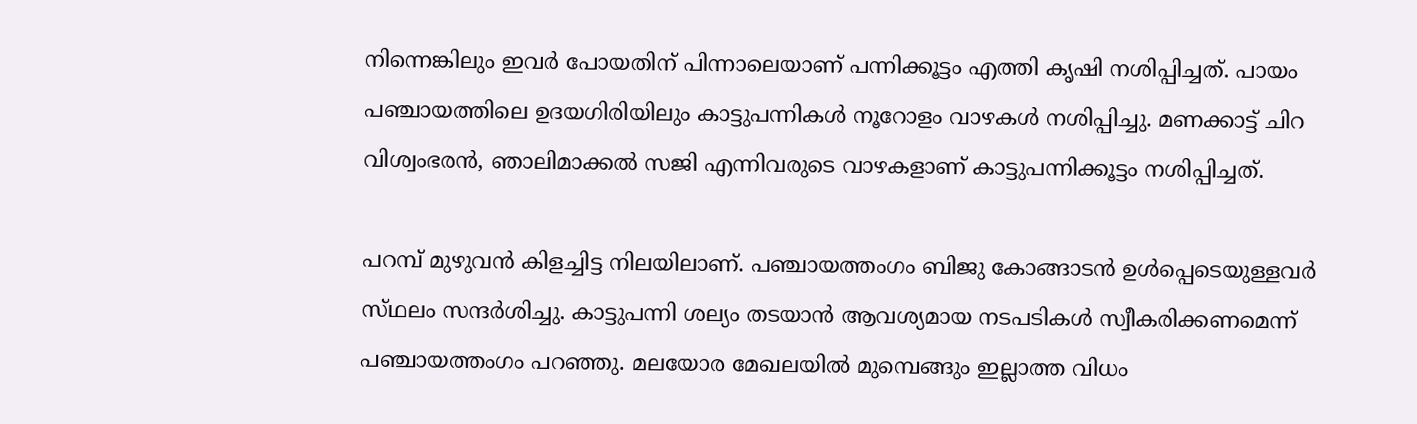നിന്നെങ്കിലും ഇവര്‍ പോയതിന്‌ പിന്നാലെയാണ്‌ പന്നിക്കൂട്ടം എത്തി കൃഷി നശിപ്പിച്ചത്‌. പായം പഞ്ചായത്തിലെ ഉദയഗിരിയിലും കാട്ടുപന്നികള്‍ നൂറോളം വാഴകള്‍ നശിപ്പിച്ചു. മണക്കാട്ട്‌ ചിറ വിശ്വംഭരന്‍, ഞാലിമാക്കല്‍ സജി എന്നിവരുടെ വാഴകളാണ്‌ കാട്ടുപന്നിക്കൂട്ടം നശിപ്പിച്ചത്‌.

പറമ്പ് മുഴുവന്‍ കിളച്ചിട്ട നിലയിലാണ്‌. പഞ്ചായത്തംഗം ബിജു കോങ്ങാടന്‍ ഉള്‍പ്പെടെയുള്ളവര്‍ സ്‌ഥലം സന്ദര്‍ശിച്ചു. കാട്ടുപന്നി ശല്യം തടയാന്‍ ആവശ്യമായ നടപടികള്‍ സ്വീകരിക്കണമെന്ന്‌ പഞ്ചായത്തംഗം പറഞ്ഞു. മലയോര മേഖലയില്‍ മുമ്പെങ്ങും ഇല്ലാത്ത വിധം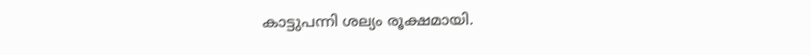കാട്ടുപന്നി ശല്യം രൂക്ഷമായി.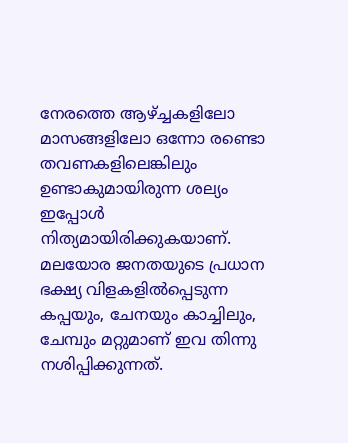നേരത്തെ ആഴ്‌ച്ചകളിലോ മാസങ്ങളിലോ ഒന്നോ രണ്ടൊ തവണകളിലെങ്കിലും ഉണ്ടാകുമായിരുന്ന ശല്യം ഇപ്പോള്‍ നിത്യമായിരിക്കുകയാണ്‌. മലയോര ജനതയുടെ പ്രധാന ഭക്ഷ്യ വിളകളില്‍പ്പെടുന്ന കപ്പയും, ചേനയും കാച്ചിലും, ചേമ്പും മറ്റുമാണ്‌ ഇവ തിന്നു നശിപ്പിക്കുന്നത്‌.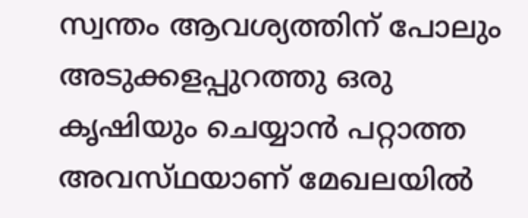സ്വന്തം ആവശ്യത്തിന്‌ പോലും അടുക്കളപ്പുറത്തു ഒരു കൃഷിയും ചെയ്യാന്‍ പറ്റാത്ത അവസ്‌ഥയാണ്‌ മേഖലയില്‍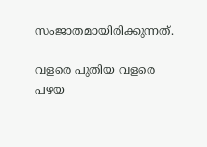സംജാതമായിരിക്കുന്നത്‌.

വളരെ പുതിയ വളരെ പഴയ